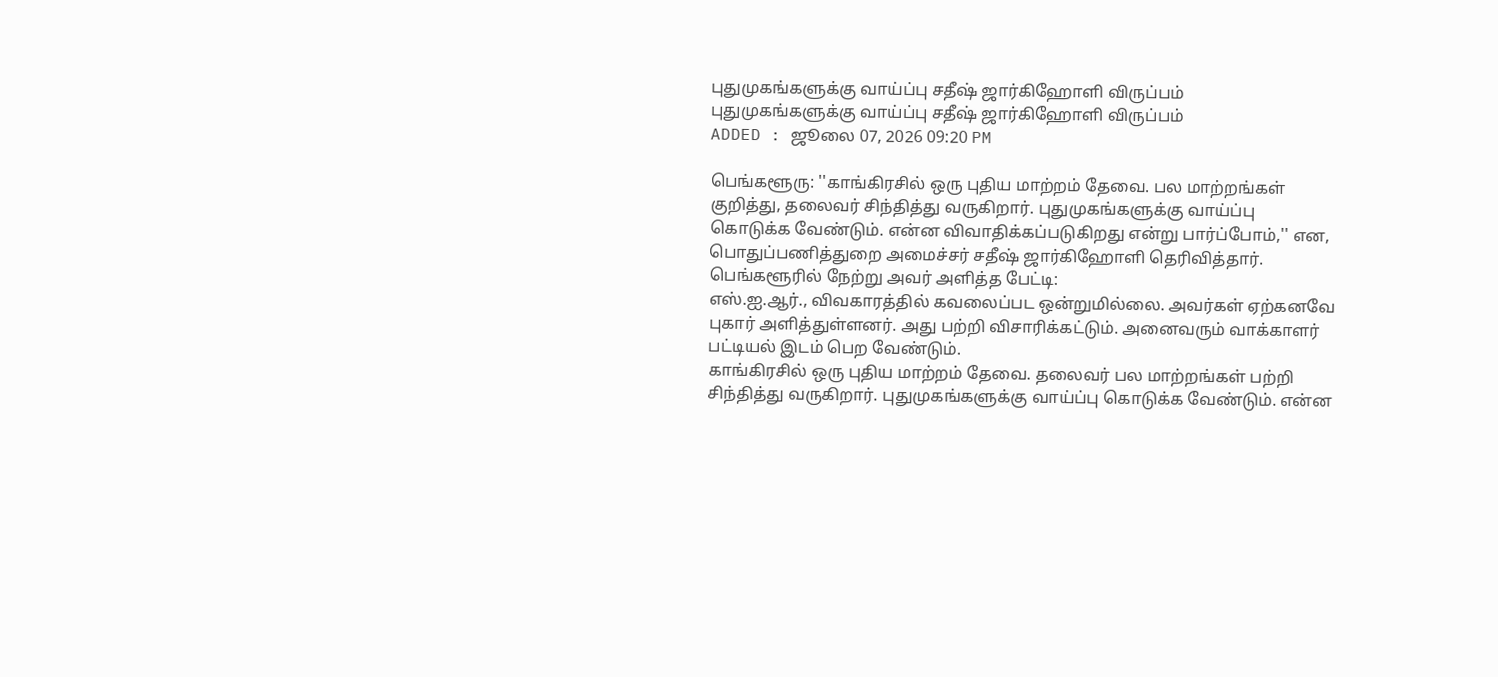புதுமுகங்களுக்கு வாய்ப்பு சதீஷ் ஜார்கிஹோளி விருப்பம்
புதுமுகங்களுக்கு வாய்ப்பு சதீஷ் ஜார்கிஹோளி விருப்பம்
ADDED : ஜூலை 07, 2026 09:20 PM

பெங்களூரு: ''காங்கிரசில் ஒரு புதிய மாற்றம் தேவை. பல மாற்றங்கள் குறித்து, தலைவர் சிந்தித்து வருகிறார். புதுமுகங்களுக்கு வாய்ப்பு கொடுக்க வேண்டும். என்ன விவாதிக்கப்படுகிறது என்று பார்ப்போம்,'' என, பொதுப்பணித்துறை அமைச்சர் சதீஷ் ஜார்கிஹோளி தெரிவித்தார்.
பெங்களூரில் நேற்று அவர் அளித்த பேட்டி:
எஸ்.ஐ.ஆர்., விவகாரத்தில் கவலைப்பட ஒன்றுமில்லை. அவர்கள் ஏற்கனவே புகார் அளித்துள்ளனர். அது பற்றி விசாரிக்கட்டும். அனைவரும் வாக்காளர் பட்டியல் இடம் பெற வேண்டும்.
காங்கிரசில் ஒரு புதிய மாற்றம் தேவை. தலைவர் பல மாற்றங்கள் பற்றி சிந்தித்து வருகிறார். புதுமுகங்களுக்கு வாய்ப்பு கொடுக்க வேண்டும். என்ன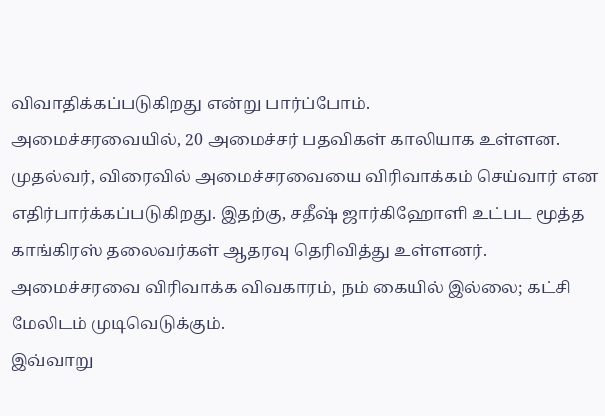விவாதிக்கப்படுகிறது என்று பார்ப்போம்.
அமைச்சரவையில், 20 அமைச்சர் பதவிகள் காலியாக உள்ளன. முதல்வர், விரைவில் அமைச்சரவையை விரிவாக்கம் செய்வார் என எதிர்பார்க்கப்படுகிறது. இதற்கு, சதீஷ் ஜார்கிஹோளி உட்பட மூத்த காங்கிரஸ் தலைவர்கள் ஆதரவு தெரிவித்து உள்ளனர். அமைச்சரவை விரிவாக்க விவகாரம், நம் கையில் இல்லை; கட்சி மேலிடம் முடிவெடுக்கும்.
இவ்வாறு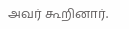அவர் கூறினார்.